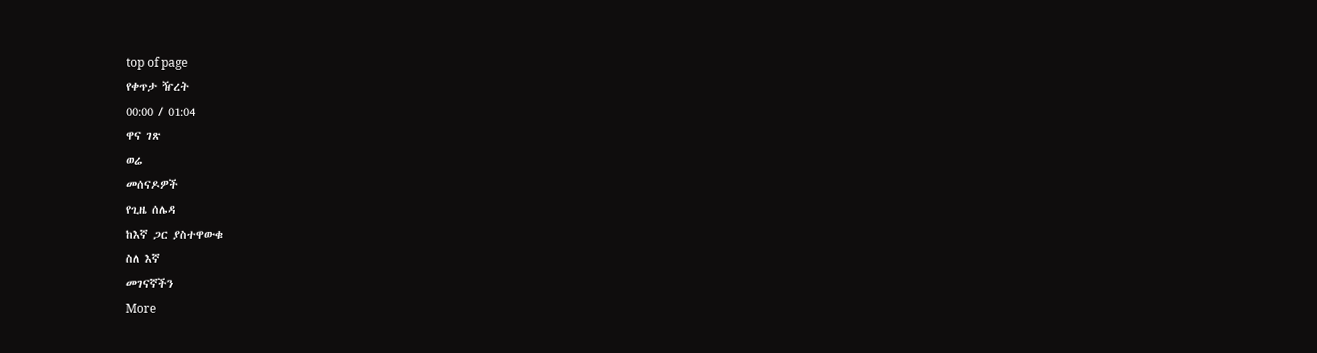top of page
የቀጥታ ዥረት
00:00 / 01:04
ዋና ገጽ
ወሬ
መሰናዶዎች
የጊዜ ሰሌዳ
ከእኛ ጋር ያስተዋውቁ
ስለ እኛ
መገናኛችን
More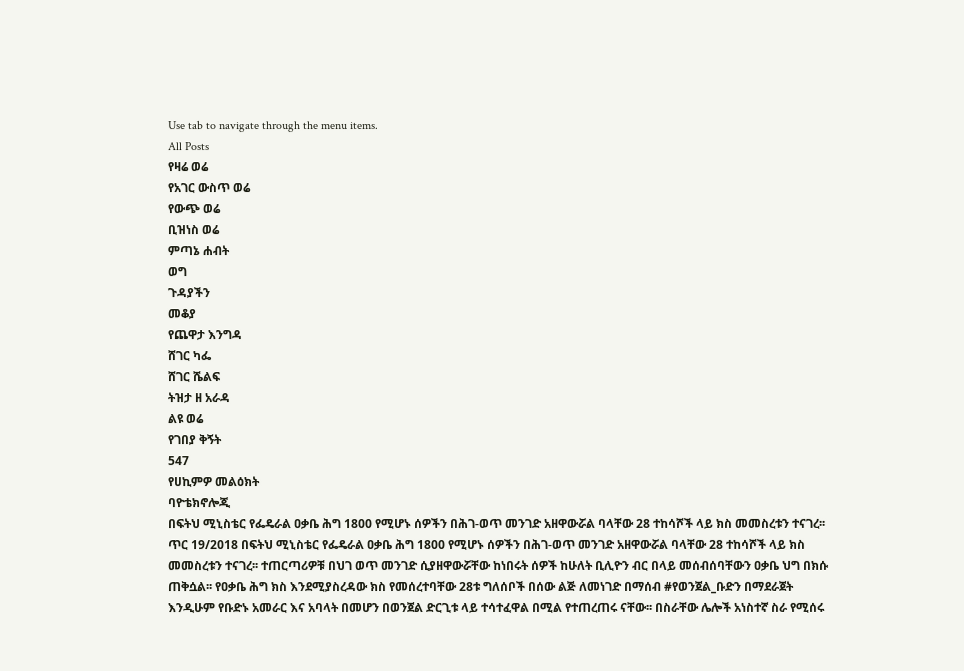Use tab to navigate through the menu items.
All Posts
የዛሬ ወሬ
የአገር ውስጥ ወሬ
የውጭ ወሬ
ቢዝነስ ወሬ
ምጣኔ ሐብት
ወግ
ጉዳያችን
መቆያ
የጨዋታ እንግዳ
ሸገር ካፌ
ሸገር ሼልፍ
ትዝታ ዘ አራዳ
ልዩ ወሬ
የገበያ ቅኝት
547
የሀኪምዎ መልዕክት
ባዮቴክኖሎጂ
በፍትህ ሚኒስቴር የፌዴራል ዐቃቤ ሕግ 1800 የሚሆኑ ሰዎችን በሕገ-ወጥ መንገድ አዘዋውሯል ባላቸው 28 ተከሳሾች ላይ ክስ መመስረቱን ተናገረ፡፡
ጥር 19/2018 በፍትህ ሚኒስቴር የፌዴራል ዐቃቤ ሕግ 1800 የሚሆኑ ሰዎችን በሕገ-ወጥ መንገድ አዘዋውሯል ባላቸው 28 ተከሳሾች ላይ ክስ መመስረቱን ተናገረ፡፡ ተጠርጣሪዎቹ በህገ ወጥ መንገድ ሲያዘዋውሯቸው ከነበሩት ሰዎች ከሁለት ቢሊዮን ብር በላይ መሰብሰባቸውን ዐቃቤ ህግ በክሱ ጠቅሷል፡፡ የዐቃቤ ሕግ ክስ እንደሚያስረዳው ክስ የመሰረተባቸው 28ቱ ግለሰቦች በሰው ልጅ ለመነገድ በማሰብ #የወንጀል_ቡድን በማደራጀት እንዲሁም የቡድኑ አመራር እና አባላት በመሆን በወንጀል ድርጊቱ ላይ ተሳተፈዋል በሚል የተጠረጠሩ ናቸው፡፡ በስራቸው ሌሎች አነስተኛ ስራ የሚሰሩ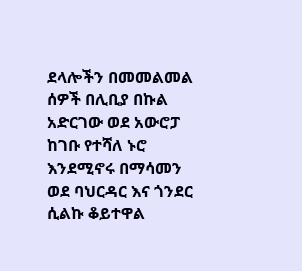ደላሎችን በመመልመል ሰዎች በሊቢያ በኩል አድርገው ወደ አውሮፓ ከገቡ የተሻለ ኑሮ እንደሚኖሩ በማሳመን ወደ ባህርዳር እና ጎንደር ሲልኩ ቆይተዋል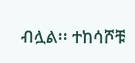ብሏል፡፡ ተከሳሾቹ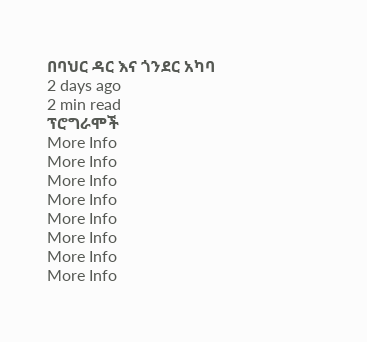በባህር ዳር እና ጎንደር አካባ
2 days ago
2 min read
ፕሮግራሞች
More Info
More Info
More Info
More Info
More Info
More Info
More Info
More Info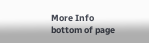More Info
bottom of page